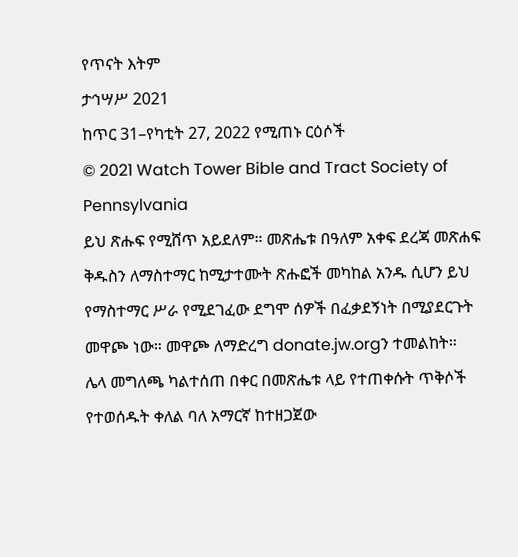የጥናት እትም
ታኅሣሥ 2021
ከጥር 31–የካቲት 27, 2022 የሚጠኑ ርዕሶች
© 2021 Watch Tower Bible and Tract Society of Pennsylvania
ይህ ጽሑፍ የሚሸጥ አይደለም። መጽሔቱ በዓለም አቀፍ ደረጃ መጽሐፍ ቅዱስን ለማስተማር ከሚታተሙት ጽሑፎች መካከል አንዱ ሲሆን ይህ የማስተማር ሥራ የሚደገፈው ደግሞ ሰዎች በፈቃደኝነት በሚያደርጉት መዋጮ ነው። መዋጮ ለማድረግ donate.jw.orgን ተመልከት።
ሌላ መግለጫ ካልተሰጠ በቀር በመጽሔቱ ላይ የተጠቀሱት ጥቅሶች የተወሰዱት ቀለል ባለ አማርኛ ከተዘጋጀው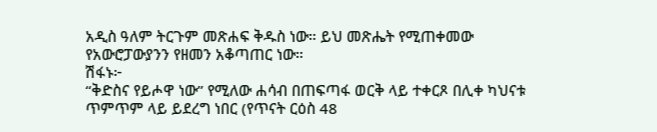አዲስ ዓለም ትርጉም መጽሐፍ ቅዱስ ነው። ይህ መጽሔት የሚጠቀመው የአውሮፓውያንን የዘመን አቆጣጠር ነው።
ሽፋኑ፦
“ቅድስና የይሖዋ ነው” የሚለው ሐሳብ በጠፍጣፋ ወርቅ ላይ ተቀርጾ በሊቀ ካህናቱ ጥምጥም ላይ ይደረግ ነበር (የጥናት ርዕስ 48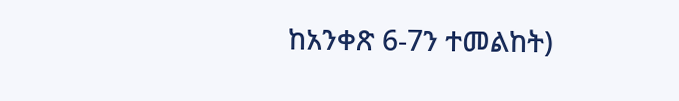ከአንቀጽ 6-7ን ተመልከት)